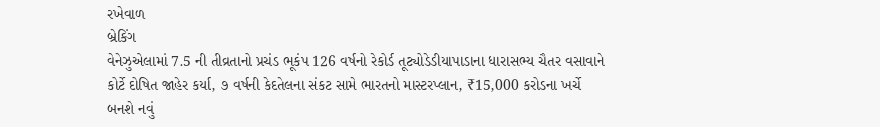રખેવાળ
બ્રેકિંગ
વેનેઝુએલામાં 7.5 ની તીવ્રતાનો પ્રચંડ ભૂકંપ 126 વર્ષનો રેકોર્ડ તૂટ્યોડેડીયાપાડાના ધારાસભ્ય ચૈતર વસાવાને કોર્ટે દોષિત જાહેર કર્યા, ૭ વર્ષની કેદતેલના સંકટ સામે ભારતનો માસ્ટરપ્લાન, ₹15,000 કરોડના ખર્ચે બનશે નવું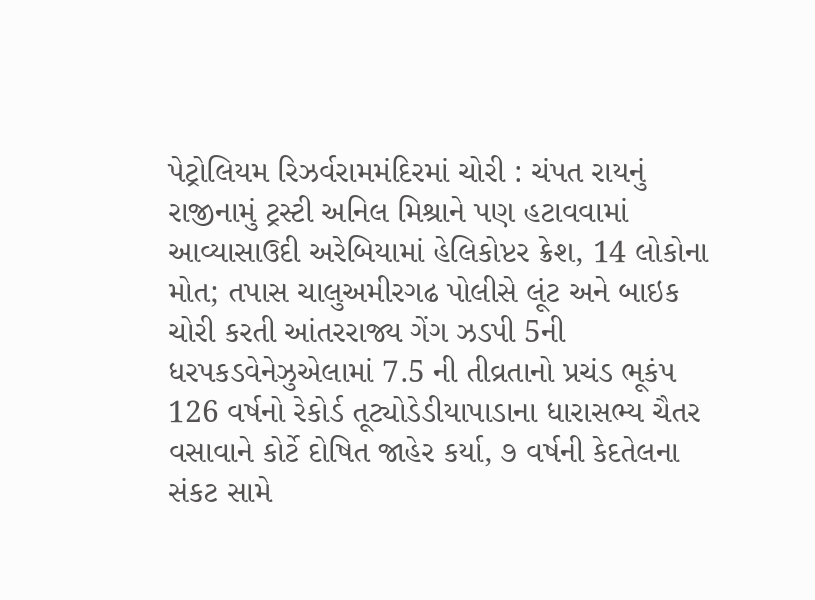પેટ્રોલિયમ રિઝર્વરામમંદિરમાં ચોરી : ચંપત રાયનું રાજીનામું ટ્રસ્ટી અનિલ મિશ્રાને પણ હટાવવામાં આવ્યાસાઉદી અરેબિયામાં હેલિકોપ્ટર ક્રેશ, 14 લોકોના મોત; તપાસ ચાલુઅમીરગઢ પોલીસે લૂંટ અને બાઇક ચોરી કરતી આંતરરાજ્ય ગેંગ ઝડપી 5ની ધરપકડવેનેઝુએલામાં 7.5 ની તીવ્રતાનો પ્રચંડ ભૂકંપ 126 વર્ષનો રેકોર્ડ તૂટ્યોડેડીયાપાડાના ધારાસભ્ય ચૈતર વસાવાને કોર્ટે દોષિત જાહેર કર્યા, ૭ વર્ષની કેદતેલના સંકટ સામે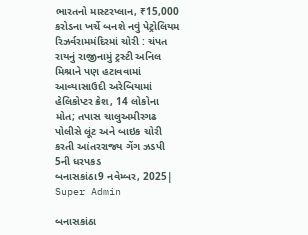ભારતનો માસ્ટરપ્લાન, ₹15,000 કરોડના ખર્ચે બનશે નવું પેટ્રોલિયમ રિઝર્વરામમંદિરમાં ચોરી : ચંપત રાયનું રાજીનામું ટ્રસ્ટી અનિલ મિશ્રાને પણ હટાવવામાં આવ્યાસાઉદી અરેબિયામાં હેલિકોપ્ટર ક્રેશ, 14 લોકોના મોત; તપાસ ચાલુઅમીરગઢ પોલીસે લૂંટ અને બાઇક ચોરી કરતી આંતરરાજ્ય ગેંગ ઝડપી 5ની ધરપકડ
બનાસકાંઠા9 નવેમ્બર, 2025| Super Admin

બનાસકાંઠા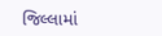જિલ્લામાં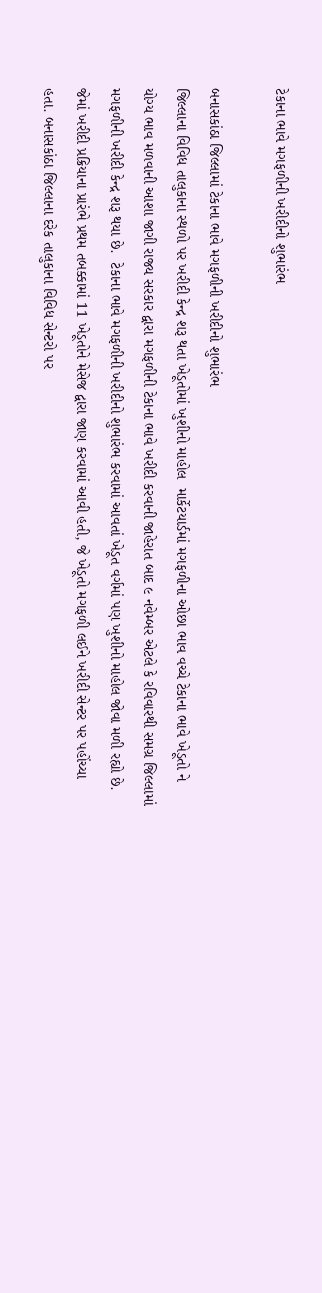ટેકાના ભાવે મગફળીની ખરીદીનો શુભારંભ

બનાસકાંઠા જિલ્લામાં ટેકાના ભાવે મગફળીની ખરીદીનો શુભારંભ
જિલ્લાના વિવિધ તાલુકાના સ્થળો પર ખરીદી કેન્દ્ર શરૂ થતા ખેડૂતોમાં ખુશીનો માહોલ  માર્કેટયાર્ડમાં મગફળીના ઓછા ભાવ વચ્ચે ટેકાના ભાવે ખેડૂતો ને યોગ્ય ભાવ મળવાની આશા જાગી રાજ્ય સરકાર દ્વારા મગફળીની ટેકાના ભાવે ખરીદી કરવાની જાહેરાત બાદ ૯ નવેમ્બર એટલે કે રવિવારથી સમગ્ર જિલ્લામાં મગફળીની ખરીદી કેન્દ્ર શરૂ થયા છે.  ટેકાના ભાવે મગફળીની ખરીદીનો શુભારંભ કરવામાં આવતાં ખેડૂત વર્ગમાં પણ ખુશીનો માહોલ જોવા મળી રહ્યો છે. જેમાં ખરીદી પ્રક્રિયાના પ્રારંભે પ્રથમ તબક્કામાં 11 ખેડૂતોને મેસેજ દ્વારા જાણ કરવામાં આવી હતી, જે ખેડૂતો મગફળી લઈને ખરીદી સેન્ટર પર પહોંચ્યા હતા. બનાસકાંઠા જિલ્લાના દરેક તાલુકાના વિવિધ સેન્ટરો પર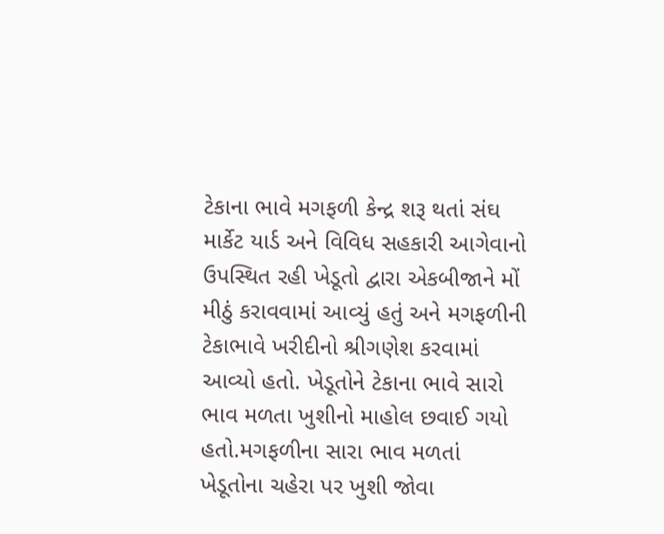ટેકાના ભાવે મગફળી કેન્દ્ર શરૂ થતાં સંઘ માર્કેટ યાર્ડ અને વિવિધ સહકારી આગેવાનો  ઉપસ્થિત રહી ખેડૂતો દ્વારા એકબીજાને મોં મીઠું કરાવવામાં આવ્યું હતું અને મગફળીની ટેકાભાવે ખરીદીનો શ્રીગણેશ કરવામાં આવ્યો હતો. ખેડૂતોને ટેકાના ભાવે સારો ભાવ મળતા ખુશીનો માહોલ છવાઈ ગયો હતો.મગફળીના સારા ભાવ મળતાં ખેડૂતોના ચહેરા પર ખુશી જોવા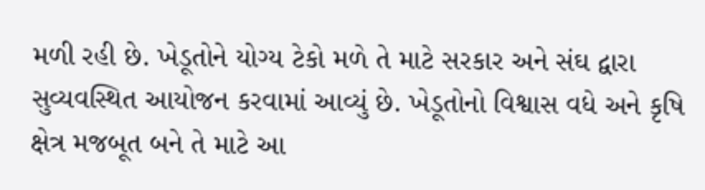મળી રહી છે. ખેડૂતોને યોગ્ય ટેકો મળે તે માટે સરકાર અને સંઘ દ્વારા સુવ્યવસ્થિત આયોજન કરવામાં આવ્યું છે. ખેડૂતોનો વિશ્વાસ વધે અને કૃષિ ક્ષેત્ર મજબૂત બને તે માટે આ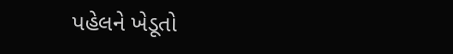પહેલને ખેડૂતો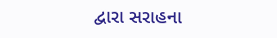દ્વારા સરાહના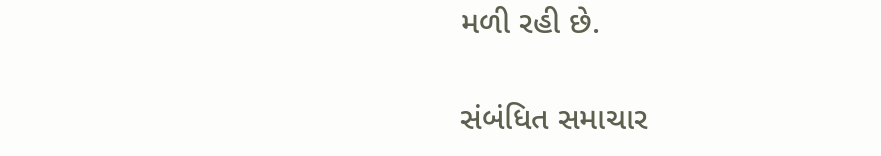મળી રહી છે.

સંબંધિત સમાચાર